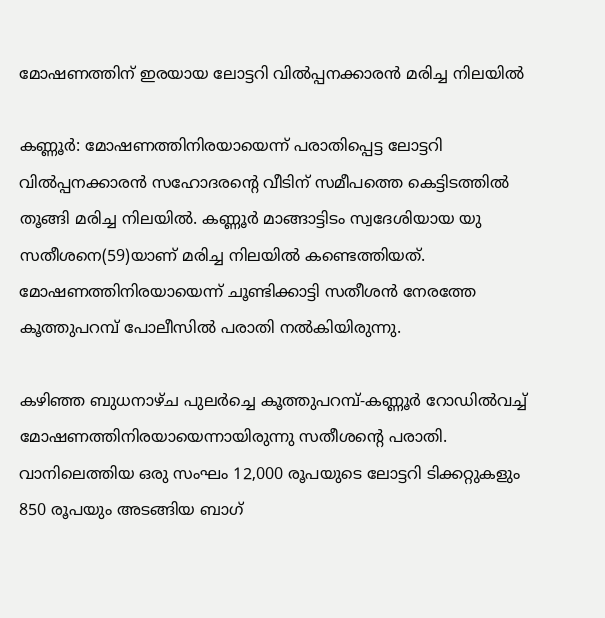മോഷണത്തിന് ഇരയായ ലോട്ടറി വില്‍പ്പനക്കാരന്‍ മരിച്ച നിലയില്‍

കണ്ണൂര്‍: മോഷണത്തിനിരയായെന്ന് പരാതിപ്പെട്ട ലോട്ടറി വില്‍പ്പനക്കാരന്‍ സഹോദരന്റെ വീടിന് സമീപത്തെ കെട്ടിടത്തില്‍ തൂങ്ങി മരിച്ച നിലയില്‍. കണ്ണൂര്‍ മാങ്ങാട്ടിടം സ്വദേശിയായ യു സതീശനെ(59)യാണ് മരിച്ച നിലയില്‍ കണ്ടെത്തിയത്. മോഷണത്തിനിരയായെന്ന് ചൂണ്ടിക്കാട്ടി സതീശന്‍ നേരത്തേ കൂത്തുപറമ്പ് പോലീസില്‍ പരാതി നല്‍കിയിരുന്നു.

കഴിഞ്ഞ ബുധനാഴ്ച പുലര്‍ച്ചെ കൂത്തുപറമ്പ്-കണ്ണൂര്‍ റോഡില്‍വച്ച് മോഷണത്തിനിരയായെന്നായിരുന്നു സതീശന്റെ പരാതി. വാനിലെത്തിയ ഒരു സംഘം 12,000 രൂപയുടെ ലോട്ടറി ടിക്കറ്റുകളും 850 രൂപയും അടങ്ങിയ ബാഗ്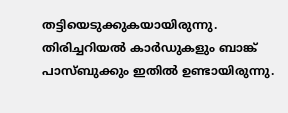തട്ടിയെടുക്കുകയായിരുന്നു. തിരിച്ചറിയല്‍ കാര്‍ഡുകളും ബാങ്ക് പാസ്ബുക്കും ഇതില്‍ ഉണ്ടായിരുന്നു.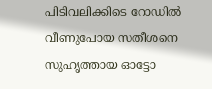പിടിവലിക്കിടെ റോഡില്‍ വീണുപോയ സതീശനെ സുഹൃത്തായ ഓട്ടോ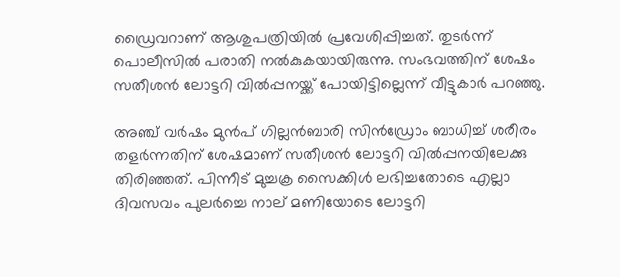ഡ്രൈവറാണ് ആശുപത്രിയില്‍ പ്രവേശിപ്പിച്ചത്. തുടര്‍ന്ന് പൊലീസില്‍ പരാതി നല്‍കുകയായിരുന്നു. സംഭവത്തിന് ശേഷം സതീശന്‍ ലോട്ടറി വില്‍പ്പനയ്ക്ക് പോയിട്ടില്ലെന്ന് വീട്ടുകാര്‍ പറഞ്ഞു.

അഞ്ച് വര്‍ഷം മുന്‍പ് ഗില്ലന്‍ബാരി സിന്‍ഡ്രോം ബാധിച്ച് ശരീരം തളര്‍ന്നതിന് ശേഷമാണ് സതീശന്‍ ലോട്ടറി വില്‍പ്പനയിലേക്കു തിരിഞ്ഞത്. പിന്നീട് മുച്ചക്ര സൈക്കിള്‍ ലഭിച്ചതോടെ എല്ലാ ദിവസവം പുലര്‍ച്ചെ നാല് മണിയോടെ ലോട്ടറി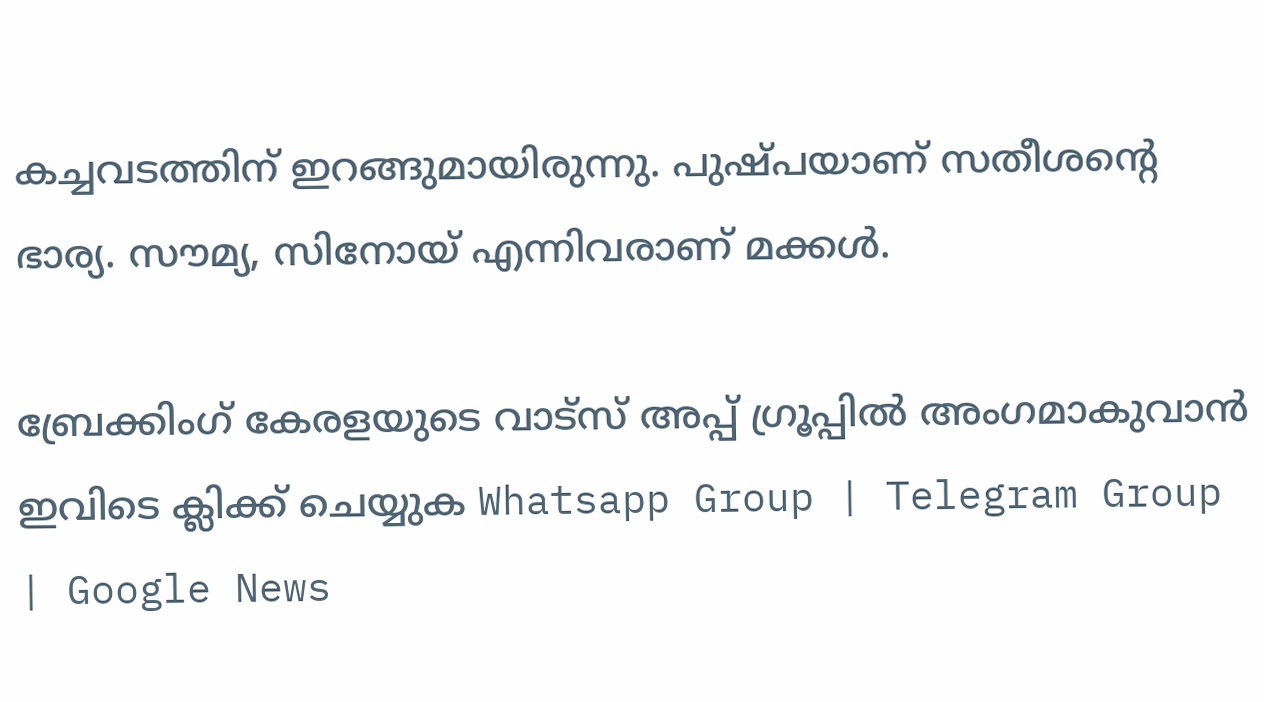കച്ചവടത്തിന് ഇറങ്ങുമായിരുന്നു. പുഷ്പയാണ് സതീശന്റെ ഭാര്യ. സൗമ്യ, സിനോയ് എന്നിവരാണ് മക്കള്‍.

ബ്രേക്കിംഗ് കേരളയുടെ വാട്സ് അപ്പ് ഗ്രൂപ്പിൽ അംഗമാകുവാൻ ഇവിടെ ക്ലിക്ക് ചെയ്യുക Whatsapp Group | Telegram Group | Google News